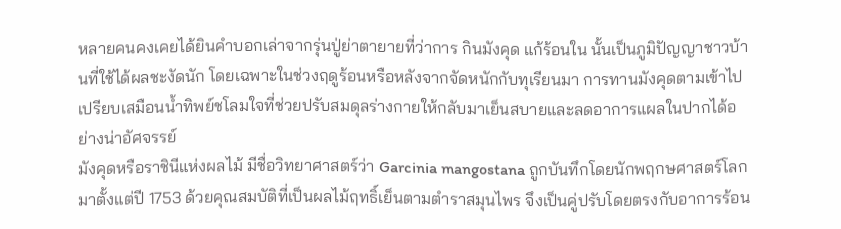หลายคนคงเคยได้ยินคำบอกเล่าจากรุ่นปู่ย่าตายายที่ว่าการ กินมังคุด แก้ร้อนใน นั้นเป็นภูมิปัญญาชาวบ้านที่ใช้ได้ผลชะงัดนัก โดยเฉพาะในช่วงฤดูร้อนหรือหลังจากจัดหนักกับทุเรียนมา การทานมังคุดตามเข้าไปเปรียบเสมือนน้ำทิพย์ชโลมใจที่ช่วยปรับสมดุลร่างกายให้กลับมาเย็นสบายและลดอาการแผลในปากได้อย่างน่าอัศจรรย์
มังคุดหรือราชินีแห่งผลไม้ มีชื่อวิทยาศาสตร์ว่า Garcinia mangostana ถูกบันทึกโดยนักพฤกษศาสตร์โลกมาตั้งแต่ปี 1753 ด้วยคุณสมบัติที่เป็นผลไม้ฤทธิ์เย็นตามตำราสมุนไพร จึงเป็นคู่ปรับโดยตรงกับอาการร้อน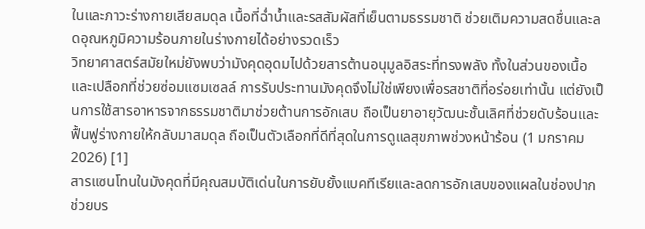ในและภาวะร่างกายเสียสมดุล เนื้อที่ฉ่ำน้ำและรสสัมผัสที่เย็นตามธรรมชาติ ช่วยเติมความสดชื่นและลดอุณหภูมิความร้อนภายในร่างกายได้อย่างรวดเร็ว
วิทยาศาสตร์สมัยใหม่ยังพบว่ามังคุดอุดมไปด้วยสารต้านอนุมูลอิสระที่ทรงพลัง ทั้งในส่วนของเนื้อและเปลือกที่ช่วยซ่อมแซมเซลล์ การรับประทานมังคุดจึงไม่ใช่เพียงเพื่อรสชาติที่อร่อยเท่านั้น แต่ยังเป็นการใช้สารอาหารจากธรรมชาติมาช่วยต้านการอักเสบ ถือเป็นยาอายุวัฒนะชั้นเลิศที่ช่วยดับร้อนและฟื้นฟูร่างกายให้กลับมาสมดุล ถือเป็นตัวเลือกที่ดีที่สุดในการดูแลสุขภาพช่วงหน้าร้อน (1 มกราคม 2026) [1]
สารแซนโทนในมังคุดที่มีคุณสมบัติเด่นในการยับยั้งแบคทีเรียและลดการอักเสบของแผลในช่องปาก ช่วยบร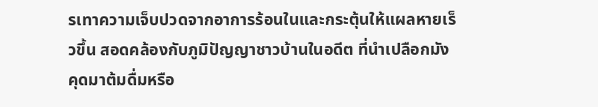รเทาความเจ็บปวดจากอาการร้อนในและกระตุ้นให้แผลหายเร็วขึ้น สอดคล้องกับภูมิปัญญาชาวบ้านในอดีต ที่นำเปลือกมังคุดมาต้มดื่มหรือ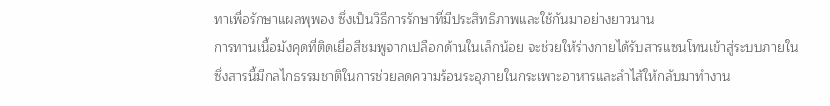ทาเพื่อรักษาแผลพุพอง ซึ่งเป็นวิธีการรักษาที่มีประสิทธิภาพและใช้กันมาอย่างยาวนาน
การทานเนื้อมังคุดที่ติดเยื่อสีชมพูจากเปลือกด้านในเล็กน้อย จะช่วยให้ร่างกายได้รับสารแซนโทนเข้าสู่ระบบภายใน ซึ่งสารนี้มีกลไกธรรมชาติในการช่วยลดความร้อนระอุภายในกระเพาะอาหารและลำไส้ให้กลับมาทำงาน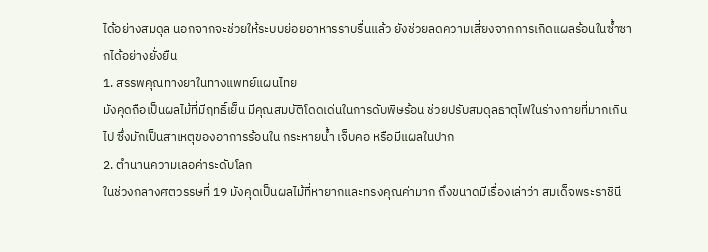ได้อย่างสมดุล นอกจากจะช่วยให้ระบบย่อยอาหารราบรื่นแล้ว ยังช่วยลดความเสี่ยงจากการเกิดแผลร้อนในซ้ำซากได้อย่างยั่งยืน
1. สรรพคุณทางยาในทางแพทย์แผนไทย
มังคุดถือเป็นผลไม้ที่มีฤทธิ์เย็น มีคุณสมบัติโดดเด่นในการดับพิษร้อน ช่วยปรับสมดุลธาตุไฟในร่างกายที่มากเกินไป ซึ่งมักเป็นสาเหตุของอาการร้อนใน กระหายน้ำ เจ็บคอ หรือมีแผลในปาก
2. ตำนานความเลอค่าระดับโลก
ในช่วงกลางศตวรรษที่ 19 มังคุดเป็นผลไม้ที่หายากและทรงคุณค่ามาก ถึงขนาดมีเรื่องเล่าว่า สมเด็จพระราชินี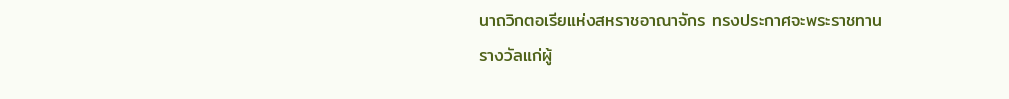นาถวิกตอเรียแห่งสหราชอาณาจักร ทรงประกาศจะพระราชทานรางวัลแก่ผู้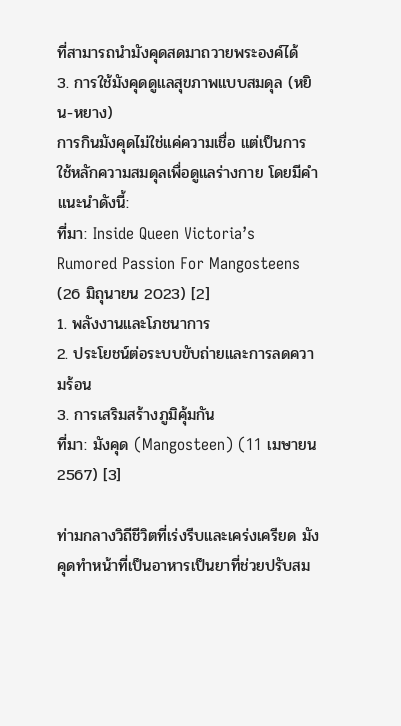ที่สามารถนำมังคุดสดมาถวายพระองค์ได้
3. การใช้มังคุดดูแลสุขภาพแบบสมดุล (หยิน-หยาง)
การกินมังคุดไม่ใช่แค่ความเชื่อ แต่เป็นการใช้หลักความสมดุลเพื่อดูแลร่างกาย โดยมีคำแนะนำดังนี้:
ที่มา: Inside Queen Victoria’s Rumored Passion For Mangosteens (26 มิถุนายน 2023) [2]
1. พลังงานและโภชนาการ
2. ประโยชน์ต่อระบบขับถ่ายและการลดความร้อน
3. การเสริมสร้างภูมิคุ้มกัน
ที่มา: มังคุด (Mangosteen) (11 เมษายน 2567) [3]

ท่ามกลางวิถีชีวิตที่เร่งรีบและเคร่งเครียด มังคุดทำหน้าที่เป็นอาหารเป็นยาที่ช่วยปรับสม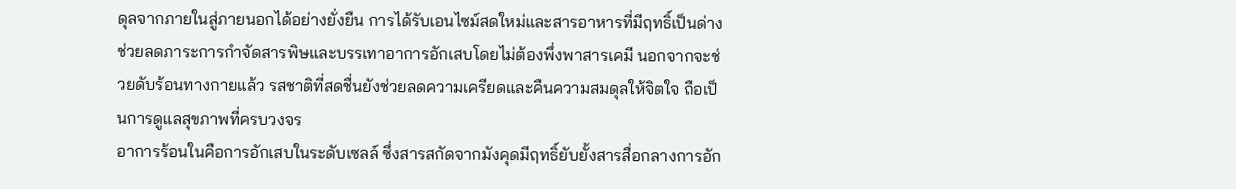ดุลจากภายในสู่ภายนอกได้อย่างยั่งยืน การได้รับเอนไซม์สดใหม่และสารอาหารที่มีฤทธิ์เป็นด่าง ช่วยลดภาระการกำจัดสารพิษและบรรเทาอาการอักเสบโดยไม่ต้องพึ่งพาสารเคมี นอกจากจะช่วยดับร้อนทางกายแล้ว รสชาติที่สดชื่นยังช่วยลดความเครียดและคืนความสมดุลให้จิตใจ ถือเป็นการดูแลสุขภาพที่ครบวงจร
อาการร้อนในคือการอักเสบในระดับเซลล์ ซึ่งสารสกัดจากมังคุดมีฤทธิ์ยับยั้งสารสื่อกลางการอัก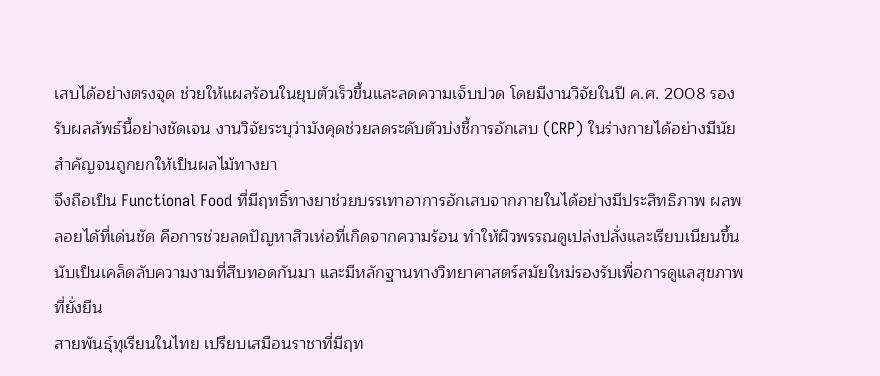เสบได้อย่างตรงจุด ช่วยให้แผลร้อนในยุบตัวเร็วขึ้นและลดความเจ็บปวด โดยมีงานวิจัยในปี ค.ศ. 2008 รองรับผลลัพธ์นี้อย่างชัดเจน งานวิจัยระบุว่ามังคุดช่วยลดระดับตัวบ่งชี้การอักเสบ (CRP) ในร่างกายได้อย่างมีนัยสำคัญจนถูกยกให้เป็นผลไม้ทางยา
จึงถือเป็น Functional Food ที่มีฤทธิ์ทางยาช่วยบรรเทาอาการอักเสบจากภายในได้อย่างมีประสิทธิภาพ ผลพลอยได้ที่เด่นชัด คือการช่วยลดปัญหาสิวเห่อที่เกิดจากความร้อน ทำให้ผิวพรรณดูเปล่งปลั่งและเรียบเนียนขึ้น นับเป็นเคล็ดลับความงามที่สืบทอดกันมา และมีหลักฐานทางวิทยาศาสตร์สมัยใหม่รองรับเพื่อการดูแลสุขภาพที่ยั่งยืน
สายพันธุ์ทุเรียนในไทย เปรียบเสมือนราชาที่มีฤท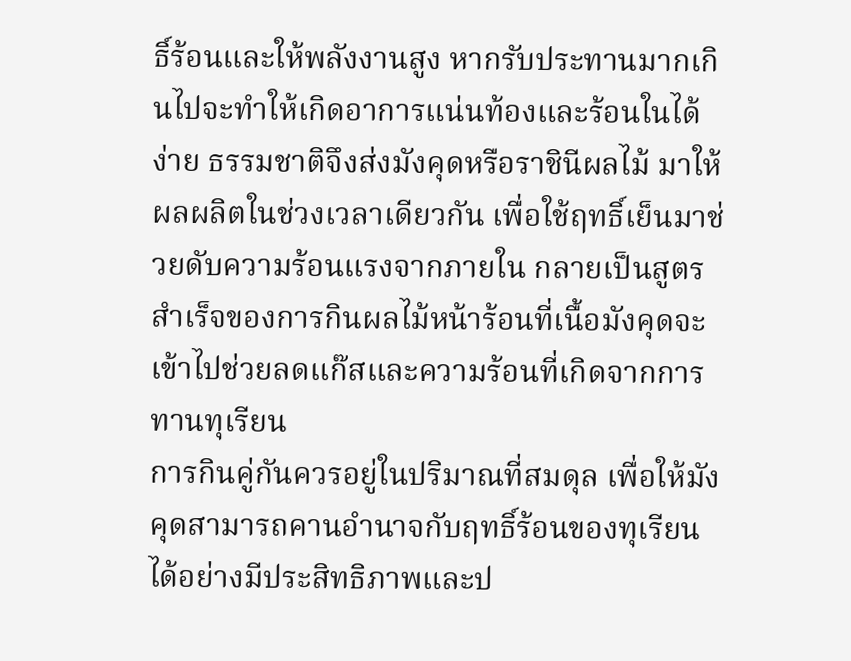ธิ์ร้อนและให้พลังงานสูง หากรับประทานมากเกินไปจะทำให้เกิดอาการแน่นท้องและร้อนในได้ง่าย ธรรมชาติจึงส่งมังคุดหรือราชินีผลไม้ มาให้ผลผลิตในช่วงเวลาเดียวกัน เพื่อใช้ฤทธิ์เย็นมาช่วยดับความร้อนแรงจากภายใน กลายเป็นสูตรสำเร็จของการกินผลไม้หน้าร้อนที่เนื้อมังคุดจะเข้าไปช่วยลดแก๊สและความร้อนที่เกิดจากการทานทุเรียน
การกินคู่กันควรอยู่ในปริมาณที่สมดุล เพื่อให้มังคุดสามารถคานอำนาจกับฤทธิ์ร้อนของทุเรียน ได้อย่างมีประสิทธิภาพและป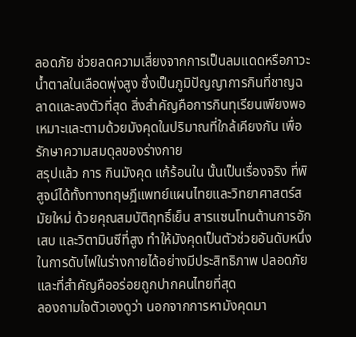ลอดภัย ช่วยลดความเสี่ยงจากการเป็นลมแดดหรือภาวะน้ำตาลในเลือดพุ่งสูง ซึ่งเป็นภูมิปัญญาการกินที่ชาญฉลาดและลงตัวที่สุด สิ่งสำคัญคือการกินทุเรียนเพียงพอเหมาะและตามด้วยมังคุดในปริมาณที่ใกล้เคียงกัน เพื่อรักษาความสมดุลของร่างกาย
สรุปแล้ว การ กินมังคุด แก้ร้อนใน นั้นเป็นเรื่องจริง ที่พิสูจน์ได้ทั้งทางทฤษฎีแพทย์แผนไทยและวิทยาศาสตร์สมัยใหม่ ด้วยคุณสมบัติฤทธิ์เย็น สารแซนโทนต้านการอักเสบ และวิตามินซีที่สูง ทำให้มังคุดเป็นตัวช่วยอันดับหนึ่ง ในการดับไฟในร่างกายได้อย่างมีประสิทธิภาพ ปลอดภัย และที่สำคัญคืออร่อยถูกปากคนไทยที่สุด
ลองถามใจตัวเองดูว่า นอกจากการหามังคุดมา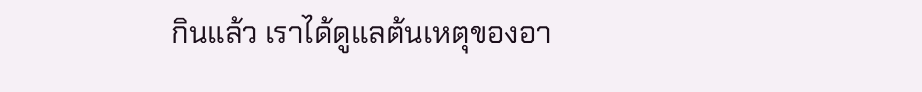กินแล้ว เราได้ดูแลต้นเหตุของอา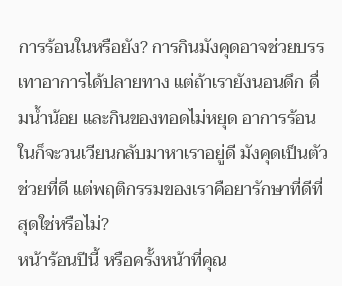การร้อนในหรือยัง? การกินมังคุดอาจช่วยบรรเทาอาการได้ปลายทาง แต่ถ้าเรายังนอนดึก ดื่มน้ำน้อย และกินของทอดไม่หยุด อาการร้อนในก็จะวนเวียนกลับมาหาเราอยู่ดี มังคุดเป็นตัวช่วยที่ดี แต่พฤติกรรมของเราคือยารักษาที่ดีที่สุดใช่หรือไม่?
หน้าร้อนปีนี้ หรือครั้งหน้าที่คุณ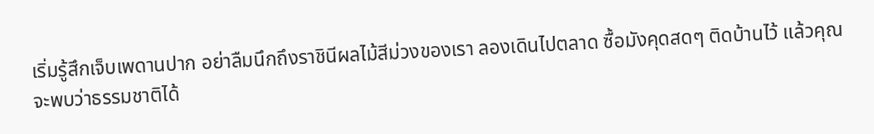เริ่มรู้สึกเจ็บเพดานปาก อย่าลืมนึกถึงราชินีผลไม้สีม่วงของเรา ลองเดินไปตลาด ซื้อมังคุดสดๆ ติดบ้านไว้ แล้วคุณจะพบว่าธรรมชาติได้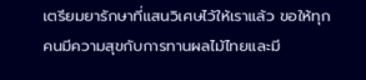เตรียมยารักษาที่แสนวิเศษไว้ให้เราแล้ว ขอให้ทุกคนมีความสุขกับการทานผลไม้ไทยและมี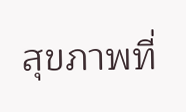สุขภาพที่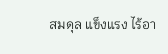สมดุล แข็งแรง ไร้อา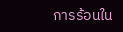การร้อนใน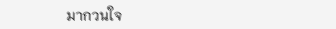มากวนใจ